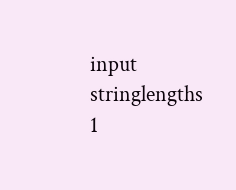input
stringlengths
1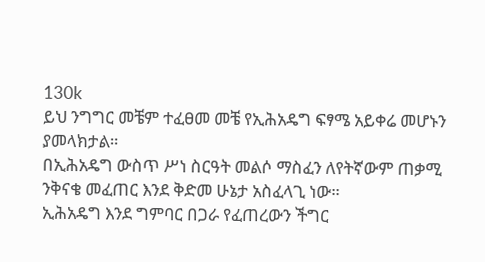130k
ይህ ንግግር መቼም ተፈፀመ መቼ የኢሕአዴግ ፍፃሜ አይቀሬ መሆኑን ያመላክታል።
በኢሕአዴግ ውስጥ ሥነ ስርዓት መልሶ ማስፈን ለየትኛውም ጠቃሚ ንቅናቄ መፈጠር እንደ ቅድመ ሁኔታ አስፈላጊ ነው።
ኢሕአዴግ እንደ ግምባር በጋራ የፈጠረውን ችግር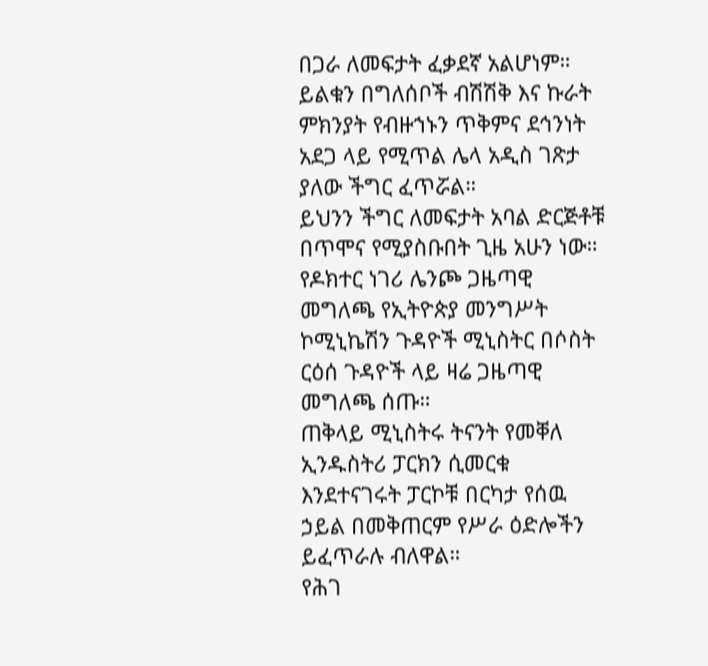በጋራ ለመፍታት ፈቃደኛ አልሆነም።
ይልቁን በግለሰቦች ብሽሽቅ እና ኩራት ምክንያት የብዙኀኑን ጥቅምና ደኅንነት አደጋ ላይ የሚጥል ሌላ አዲስ ገጽታ ያለው ችግር ፈጥሯል።
ይህንን ችግር ለመፍታት አባል ድርጅቶቹ በጥሞና የሚያስቡበት ጊዜ አሁን ነው።
የዶክተር ነገሪ ሌንጮ ጋዜጣዊ መግለጫ የኢትዮጵያ መንግሥት ኮሚኒኬሽን ጉዳዮች ሚኒስትር በሶስት ርዕሰ ጉዳዮች ላይ ዛሬ ጋዜጣዊ መግለጫ ሰጡ።
ጠቅላይ ሚኒስትሩ ትናንት የመቐለ ኢንዱስትሪ ፓርክን ሲመርቁ እንደተናገሩት ፓርኮቹ በርካታ የሰዉ ኃይል በመቅጠርም የሥራ ዕድሎችን ይፈጥራሉ ብለዋል።
የሕገ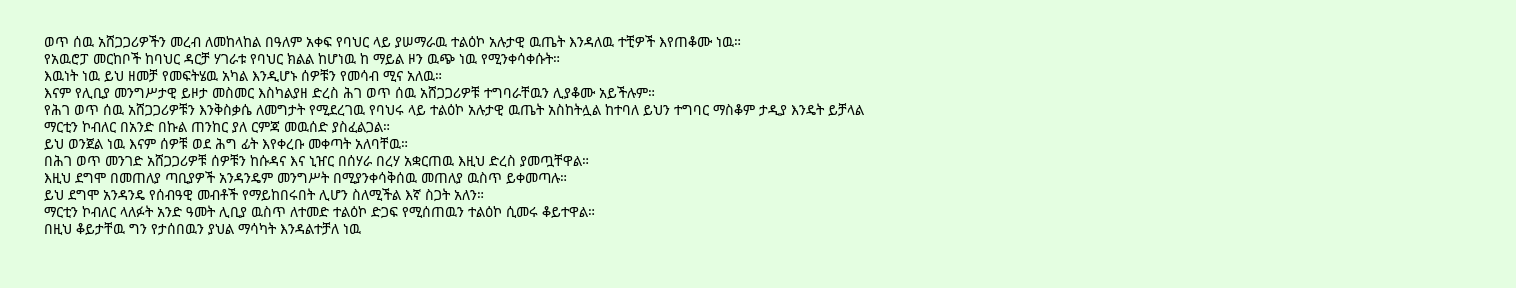ወጥ ሰዉ አሸጋጋሪዎችን መረብ ለመከላከል በዓለም አቀፍ የባህር ላይ ያሠማራዉ ተልዕኮ አሉታዊ ዉጤት እንዳለዉ ተቺዎች እየጠቆሙ ነዉ።
የአዉሮፓ መርከቦች ከባህር ዳርቻ ሃገራቱ የባህር ክልል ከሆነዉ ከ ማይል ዞን ዉጭ ነዉ የሚንቀሳቀሱት።
እዉነት ነዉ ይህ ዘመቻ የመፍትሄዉ አካል እንዲሆኑ ሰዎቹን የመሳብ ሚና አለዉ።
እናም የሊቢያ መንግሥታዊ ይዞታ መስመር እስካልያዘ ድረስ ሕገ ወጥ ሰዉ አሸጋጋሪዎቹ ተግባራቸዉን ሊያቆሙ አይችሉም።
የሕገ ወጥ ሰዉ አሸጋጋሪዎቹን እንቅስቃሴ ለመግታት የሚደረገዉ የባህሩ ላይ ተልዕኮ አሉታዊ ዉጤት አስከትሏል ከተባለ ይህን ተግባር ማስቆም ታዲያ እንዴት ይቻላል
ማርቲን ኮብለር በአንድ በኩል ጠንከር ያለ ርምጃ መዉሰድ ያስፈልጋል።
ይህ ወንጀል ነዉ እናም ሰዎቹ ወደ ሕግ ፊት እየቀረቡ መቀጣት አለባቸዉ።
በሕገ ወጥ መንገድ አሸጋጋሪዎቹ ሰዎቹን ከሱዳና እና ኒዠር በሰሃራ በረሃ አቋርጠዉ እዚህ ድረስ ያመጧቸዋል።
እዚህ ደግሞ በመጠለያ ጣቢያዎች አንዳንዴም መንግሥት በሚያንቀሳቅሰዉ መጠለያ ዉስጥ ይቀመጣሉ።
ይህ ደግሞ አንዳንዴ የሰብዓዊ መብቶች የማይከበሩበት ሊሆን ስለሚችል እኛ ስጋት አለን።
ማርቲን ኮብለር ላለፉት አንድ ዓመት ሊቢያ ዉስጥ ለተመድ ተልዕኮ ድጋፍ የሚሰጠዉን ተልዕኮ ሲመሩ ቆይተዋል።
በዚህ ቆይታቸዉ ግን የታሰበዉን ያህል ማሳካት እንዳልተቻለ ነዉ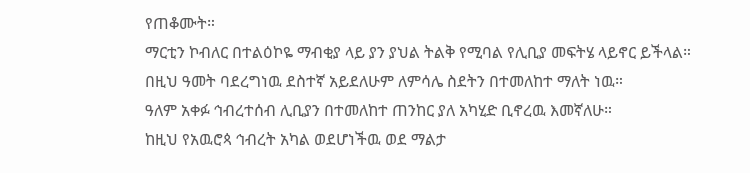የጠቆሙት።
ማርቲን ኮብለር በተልዕኮዬ ማብቂያ ላይ ያን ያህል ትልቅ የሚባል የሊቢያ መፍትሄ ላይኖር ይችላል።
በዚህ ዓመት ባደረግነዉ ደስተኛ አይደለሁም ለምሳሌ ስደትን በተመለከተ ማለት ነዉ።
ዓለም አቀፉ ኅብረተሰብ ሊቢያን በተመለከተ ጠንከር ያለ አካሂድ ቢኖረዉ እመኛለሁ።
ከዚህ የአዉሮጳ ኅብረት አካል ወደሆነችዉ ወደ ማልታ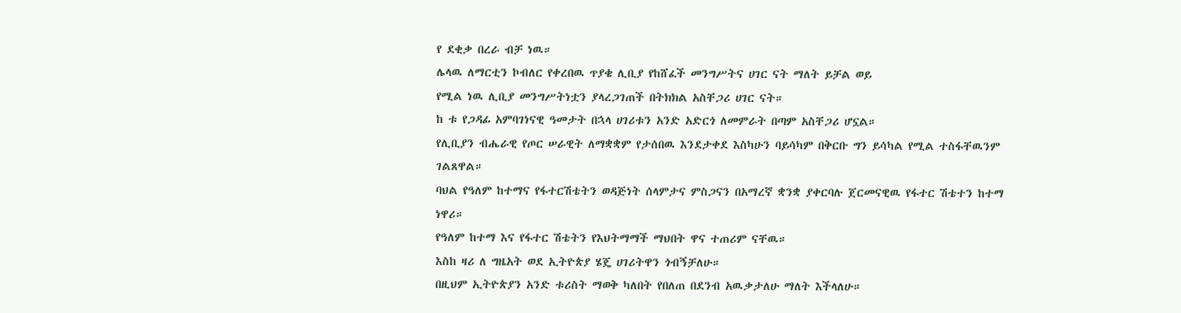የ ደቂቃ በረራ ብቻ ነዉ።
ሌላዉ ለማርቲን ኮብለር የቀረበዉ ጥያቄ ሊቢያ የከሸፈች መንግሥትና ሀገር ናት ማለት ይቻል ወይ
የሚል ነዉ ሊቢያ መንግሥትነቷን ያላረጋገጠች በትክክል አስቸጋሪ ሀገር ናት።
ከ ቱ የጋዳፊ አምባገነናዊ ዓመታት በኋላ ሀገሪቱን አንድ አድርጎ ለመምራት በጣም አስቸጋሪ ሆኗል።
የሊቢያን ብሔራዊ የጦር ሠራዊት ለማቋቋም የታሰበዉ እንደታቀደ እስካሁን ባይሳካም በቅርቡ ግን ይሳካል የሚል ተስፋቸዉንም ገልጸዋል።
ባህል የዓለም ከተማና የፋተርሽቴትን ወዳጅነት ሰላምታና ምስጋናን በአማረኛ ቋንቋ ያቀርባሉ ጀርመናዊዉ የፋተር ሽቴተን ከተማ ነዋሪ።
የዓለም ከተማ እና የፋተር ሽቴትን የእህትማማች ማህበት ዋና ተጠሪም ናቸዉ።
እስከ ዛሪ ለ ግዜአት ወደ ኢትዮጵያ ሄጄ ሀገሪትዋን ጎብኝቻለሁ።
በዚህም ኢትዮጵያን አንድ ቱሪስት ማወቅ ካለበት የበለጠ በደንብ አዉቃታለሁ ማለት እችላለሁ።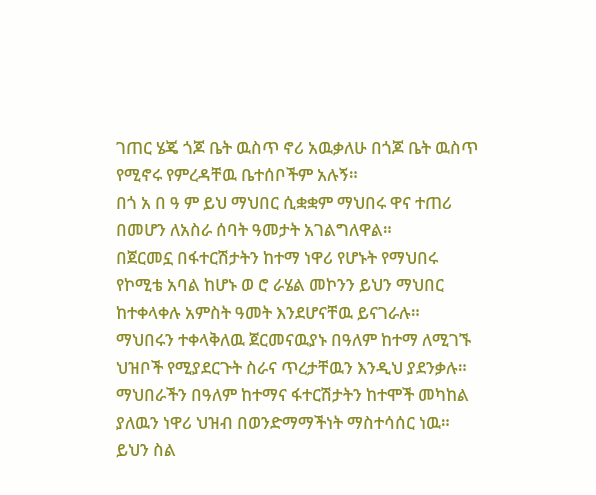ገጠር ሄጄ ጎጆ ቤት ዉስጥ ኖሪ አዉቃለሁ በጎጆ ቤት ዉስጥ የሚኖሩ የምረዳቸዉ ቤተሰቦችም አሉኝ።
በጎ አ በ ዓ ም ይህ ማህበር ሲቋቋም ማህበሩ ዋና ተጠሪ በመሆን ለአስራ ሰባት ዓመታት አገልግለዋል።
በጀርመኗ በፋተርሽታትን ከተማ ነዋሪ የሆኑት የማህበሩ የኮሚቴ አባል ከሆኑ ወ ሮ ራሄል መኮንን ይህን ማህበር ከተቀላቀሉ አምስት ዓመት እንደሆናቸዉ ይናገራሉ።
ማህበሩን ተቀላቅለዉ ጀርመናዉያኑ በዓለም ከተማ ለሚገኙ ህዝቦች የሚያደርጉት ስራና ጥረታቸዉን እንዲህ ያደንቃሉ።
ማህበራችን በዓለም ከተማና ፋተርሽታትን ከተሞች መካከል ያለዉን ነዋሪ ህዝብ በወንድማማችነት ማስተሳሰር ነዉ።
ይህን ስል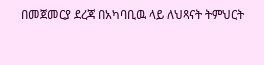በመጀመርያ ደረጃ በአካባቢዉ ላይ ለህጻናት ትምህርት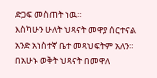ድጋፍ መስጠት ነዉ።
እስካሁን ሁለት ህጻናት መዋያ ሰርተናል አንድ አነስተኛ ቤተ መጻህፍትም አለን።
በአሁኑ ወቅት ህጻናት በመዋለ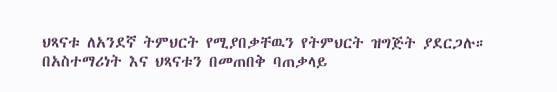ህጻናቱ ለአንደኛ ትምህርት የሚያበቃቸዉን የትምህርት ዝግጅት ያደርጋሉ።
በአስተማሪነት እና ህጻናቱን በመጠበቅ ባጠቃላይ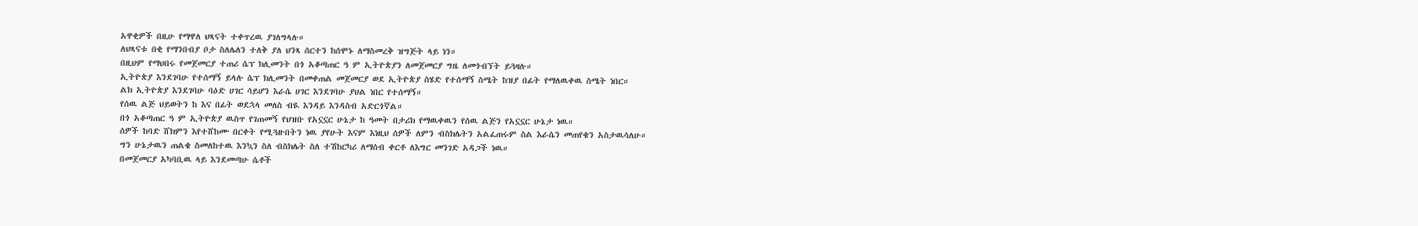አዋቂዎች በዚሁ የማዋለ ህጻናት ተቀጥረዉ ያገለግላሉ።
ለህጻናቱ በቂ የማንበብያ ቦታ ስለሌለን ተለቅ ያለ ህንጻ ሰርተን ከሰሞኑ ለማስመረቅ ዝግጅት ላይ ነን።
በዚህም የማህበሩ የመጀመርያ ተጠሪ ሴፕ ክሊመንት በጎ አቆጣጠር ዓ ም ኢትዮጵያን ለመጀመርያ ግዜ ለመጎብኘት ይጓዛሉ።
ኢትዮጵያ እንደገባሁ የተሰማኝ ይላሉ ሴፕ ክሊመንት በመቀጠል መጀመርያ ወደ ኢትዮጵያ ስሄድ የተሰማኝ ስሜት ከዝያ በፊት የማለዉቀዉ ስሜት ነበር።
ልክ ኢትዮጵያ እንደገባሁ ባዕድ ሀገር ሳይሆን እራሴ ሀገር እንደገባሁ ያህል ነበር የተሰማኝ።
የሰዉ ልጅ ህይወትን ከ እና በፊት ወደኋላ መለስ ብዪ እንዳይ እንዳስብ አድርጎኛል።
በጎ አቆጣጠር ዓ ም ኢትዮጵያ ዉስጥ የገጠመኝ የህዝቡ የአኗኗር ሁኔታ ከ ዓመት በታሪክ የማዉቀዉን የሰዉ ልጅን የአኗኗር ሁኔታ ነዉ።
ሰዎች ከባድ ሸክምን እየተሸከሙ በርቀት የሚጓዙበትን ነዉ ያየሁት እናም እነዚህ ሰዎች ለምን ብስክሌትን አልፈጠሩም ስል እራሴን መጠየቄን አስታዉሳለሁ።
ግን ሁኔታዉን ጠልቄ ስመለከተዉ እንኳን ስለ ብስክሌት ስለ ተሽከርካሪ ለማሰብ ቀርቶ ለእግር መንገድ አዳጋች ነዉ።
በመጀመርያ አካባቢዉ ላይ እንደመጣሁ ሴቶች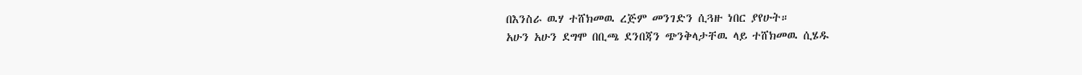በእንስራ ዉሃ ተሸክመዉ ረጅም መንገድን ሲጓዙ ነበር ያየሁት።
አሁን አሁን ደግሞ በቢጫ ደንበጃን ጭንቅላታቸዉ ላይ ተሸክመዉ ሲሄዱ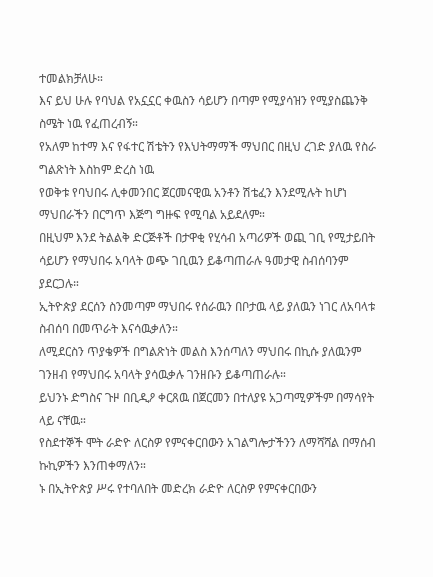ተመልክቻለሁ።
እና ይህ ሁሉ የባህል የአኗኗር ቀዉስን ሳይሆን በጣም የሚያሳዝን የሚያስጨንቅ ስሜት ነዉ የፈጠረብኝ።
የአለም ከተማ እና የፋተር ሽቴትን የእህትማማች ማህበር በዚህ ረገድ ያለዉ የስራ ግልጽነት እስከም ድረስ ነዉ
የወቅቱ የባህበሩ ሊቀመንበር ጀርመናዊዉ አንቶን ሽቴፈን እንደሚሉት ከሆነ ማህበራችን በርግጥ እጅግ ግዙፍ የሚባል አይደለም።
በዚህም እንደ ትልልቅ ድርጅቶች በታዋቂ የሂሳብ አጣሪዎች ወጪ ገቢ የሚታይበት ሳይሆን የማህበሩ አባላት ወጭ ገቢዉን ይቆጣጠራሉ ዓመታዊ ስብሰባንም ያደርጋሉ።
ኢትዮጵያ ደርሰን ስንመጣም ማህበሩ የሰራዉን በቦታዉ ላይ ያለዉን ነገር ለአባላቱ ስብሰባ በመጥራት እናሳዉቃለን።
ለሚደርስን ጥያቄዎች በግልጽነት መልስ እንሰጣለን ማህበሩ በኪሱ ያለዉንም ገንዘብ የማህበሩ አባላት ያሳዉቃሉ ገንዘቡን ይቆጣጠራሉ።
ይህንኑ ድግስና ጉዞ በቢዲዖ ቀርጸዉ በጀርመን በተለያዩ አጋጣሚዎችም በማሳየት ላይ ናቸዉ።
የስደተኞች ሞት ራድዮ ለርስዎ የምናቀርበውን አገልግሎታችንን ለማሻሻል በማሰብ ኩኪዎችን እንጠቀማለን።
ኑ በኢትዮጵያ ሥሩ የተባለበት መድረክ ራድዮ ለርስዎ የምናቀርበውን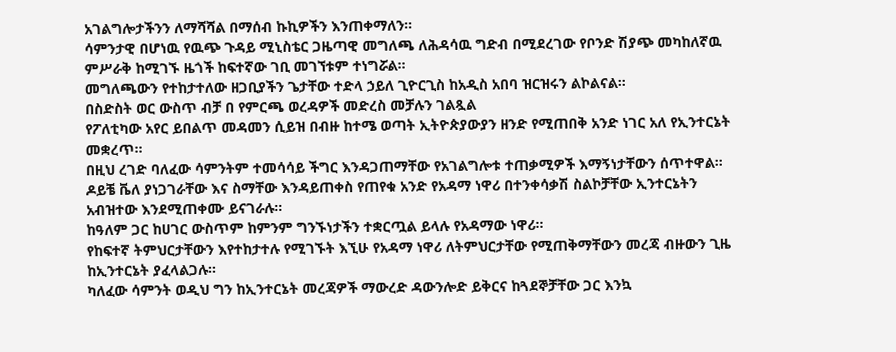አገልግሎታችንን ለማሻሻል በማሰብ ኩኪዎችን እንጠቀማለን።
ሳምንታዊ በሆነዉ የዉጭ ጉዳይ ሚኒስቴር ጋዜጣዊ መግለጫ ለሕዳሳዉ ግድብ በሚደረገው የቦንድ ሽያጭ መካከለኛዉ ምሥራቅ ከሚገኙ ዜጎች ከፍተኛው ገቢ መገኘቱም ተነግሯል።
መግለጫውን የተከታተለው ዘጋቢያችን ጌታቸው ተድላ ኃይለ ጊዮርጊስ ከአዲስ አበባ ዝርዝሩን ልኮልናል።
በስድስት ወር ውስጥ ብቻ በ የምርጫ ወረዳዎች መድረስ መቻሉን ገልጿል
የፖለቲካው አየር ይበልጥ መዳመን ሲይዝ በብዙ ከተሜ ወጣት ኢትዮጵያውያን ዘንድ የሚጠበቅ አንድ ነገር አለ የኢንተርኔት መቋረጥ፡፡
በዚህ ረገድ ባለፈው ሳምንትም ተመሳሳይ ችግር እንዳጋጠማቸው የአገልግሎቱ ተጠቃሚዎች እማኝነታቸውን ሰጥተዋል፡፡
ዶይቼ ቬለ ያነጋገራቸው እና ስማቸው እንዳይጠቀስ የጠየቁ አንድ የአዳማ ነዋሪ በተንቀሳቃሽ ስልኮቻቸው ኢንተርኔትን አብዝተው እንደሚጠቀሙ ይናገራሉ፡፡
ከዓለም ጋር ከሀገር ውስጥም ከምንም ግንኙነታችን ተቋርጧል ይላሉ የአዳማው ነዋሪ፡፡
የከፍተኛ ትምህርታቸውን እየተከታተሉ የሚገኙት እኚሁ የአዳማ ነዋሪ ለትምህርታቸው የሚጠቅማቸውን መረጃ ብዙውን ጊዜ ከኢንተርኔት ያፈላልጋሉ፡፡
ካለፈው ሳምንት ወዲህ ግን ከኢንተርኔት መረጃዎች ማውረድ ዳውንሎድ ይቅርና ከጓደኞቻቸው ጋር እንኳ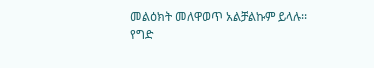መልዕክት መለዋወጥ አልቻልኩም ይላሉ፡፡
የግድ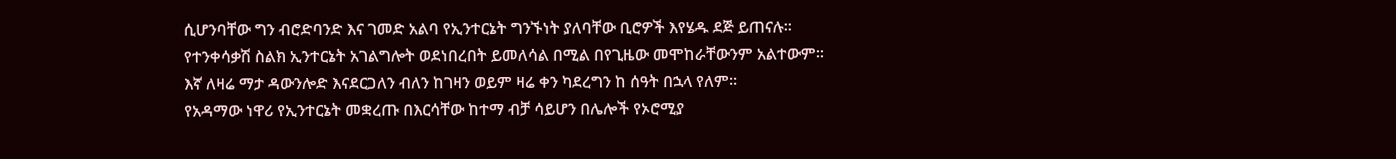ሲሆንባቸው ግን ብሮድባንድ እና ገመድ አልባ የኢንተርኔት ግንኙነት ያለባቸው ቢሮዎች እየሄዱ ደጅ ይጠናሉ፡፡
የተንቀሳቃሽ ስልክ ኢንተርኔት አገልግሎት ወደነበረበት ይመለሳል በሚል በየጊዜው መሞከራቸውንም አልተውም፡፡
እኛ ለዛሬ ማታ ዳውንሎድ እናደርጋለን ብለን ከገዛን ወይም ዛሬ ቀን ካደረግን ከ ሰዓት በኋላ የለም፡፡
የአዳማው ነዋሪ የኢንተርኔት መቋረጡ በእርሳቸው ከተማ ብቻ ሳይሆን በሌሎች የኦሮሚያ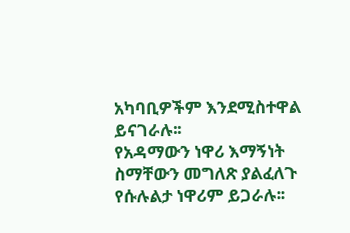አካባቢዎችም እንደሚስተዋል ይናገራሉ፡፡
የአዳማውን ነዋሪ እማኝነት ስማቸውን መግለጽ ያልፈለጉ የሱሉልታ ነዋሪም ይጋራሉ፡፡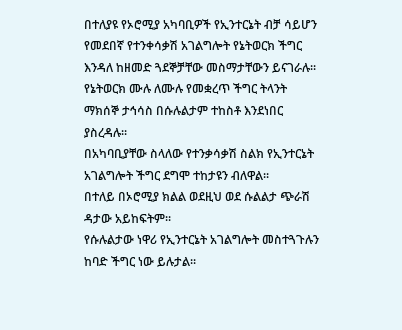በተለያዩ የኦሮሚያ አካባቢዎች የኢንተርኔት ብቻ ሳይሆን የመደበኛ የተንቀሳቃሽ አገልግሎት የኔትወርክ ችግር እንዳለ ከዘመድ ጓደኞቻቸው መስማታቸውን ይናገራሉ፡፡
የኔትወርክ ሙሉ ለሙሉ የመቋረጥ ችግር ትላንት ማክሰኞ ታኅሳስ በሱሉልታም ተከስቶ እንደነበር ያስረዳሉ፡፡
በአካባቢያቸው ስላለው የተንቃሳቃሽ ስልክ የኢንተርኔት አገልግሎት ችግር ደግሞ ተከታዩን ብለዋል፡፡
በተለይ በኦሮሚያ ክልል ወደዚህ ወደ ሱልልታ ጭራሽ ዳታው አይከፍትም፡፡
የሱሉልታው ነዋሪ የኢንተርኔት አገልግሎት መስተጓጉሉን ከባድ ችግር ነው ይሉታል፡፡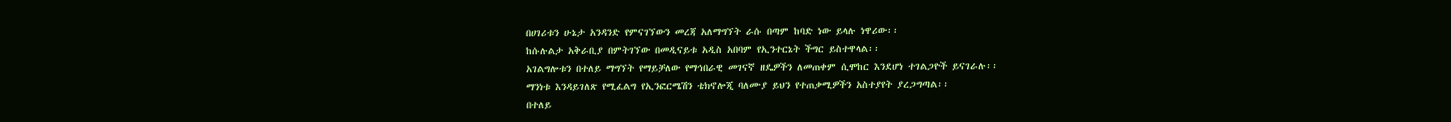በሀገሪቱን ሁኔታ አንዳንድ የምናገኘውን መረጃ አለማግኘት ራሱ በጣም ከባድ ነው ይላሉ ነዋሪው፡፡
ከሱሉልታ አቅራቢያ በምትገኘው በመዲናይቱ አዲስ አበባም የኢንተርኔት ችግር ይስተዋላል፡፡
አገልግሎቱን በተለይ ማግኘት የማይቻለው የማኅበራዊ መገናኛ ዘዴዎችን ለመጠቀም ሲሞከር እንደሆነ ተገልጋዮች ይናገራሉ፡፡
ማንነቱ እንዳይገለጽ የሚፈልግ የኢንፎርሜሽን ቴክኖሎጂ ባለሙያ ይህን የተጠቃሚዎችን አስተያየት ያረጋግጣል፡፡
በተለይ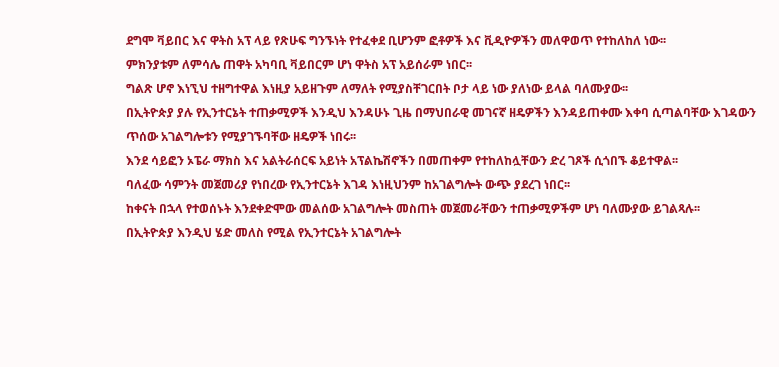ደግሞ ቫይበር እና ዋትስ አፕ ላይ የጽሁፍ ግንኙነት የተፈቀደ ቢሆንም ፎቶዎች እና ቪዲዮዎችን መለዋወጥ የተከለከለ ነው፡፡
ምክንያቱም ለምሳሌ ጠዋት አካባቢ ቫይበርም ሆነ ዋትስ አፕ አይሰራም ነበር፡፡
ግልጽ ሆኖ እነኚህ ተዘግተዋል እነዚያ አይዘጉም ለማለት የሚያስቸገርበት ቦታ ላይ ነው ያለነው ይላል ባለሙያው፡፡
በኢትዮጵያ ያሉ የኢንተርኔት ተጠቃሚዎች እንዲህ እንዳሁኑ ጊዜ በማህበራዊ መገናኛ ዘዴዎችን እንዳይጠቀሙ እቀባ ሲጣልባቸው እገዳውን ጥሰው አገልግሎቱን የሚያገኙባቸው ዘዴዎች ነበሩ፡፡
እንደ ሳይፎን ኦፔራ ማክስ እና አልትራሰርፍ አይነት አፕልኬሽኖችን በመጠቀም የተከለከሏቸውን ድረ ገጾች ሲጎበኙ ቆይተዋል፡፡
ባለፈው ሳምንት መጀመሪያ የነበረው የኢንተርኔት እገዳ እነዚህንም ከአገልግሎት ውጭ ያደረገ ነበር፡፡
ከቀናት በኋላ የተወሰኑት እንደቀድሞው መልሰው አገልግሎት መስጠት መጀመራቸውን ተጠቃሚዎችም ሆነ ባለሙያው ይገልጻሉ፡፡
በኢትዮጵያ እንዲህ ሄድ መለስ የሚል የኢንተርኔት አገልግሎት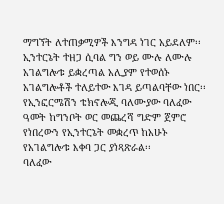ማግኘት ለተጠቃሚዎች እንግዳ ነገር አይደለም፡፡
ኢንተርኔት ተዘጋ ሲባል ግን ወይ ሙሉ ለሙሉ አገልግሎቱ ይቋረጣል አሊያም የተወሰኑ አገልግሎቶች ተለይተው እገዳ ይጣልባቸው ነበር፡፡
የኢንፎርሜሽን ቴክኖሎጂ ባለሙያው ባለፈው ዓመት ከግንቦት ወር መጨረሻ ግድም ጀምሮ የነበረውን የኢንተርኔት መቋረጥ ከአሁኑ የአገልግሎቱ እቀባ ጋር ያነጻጽራል፡፡
ባለፈው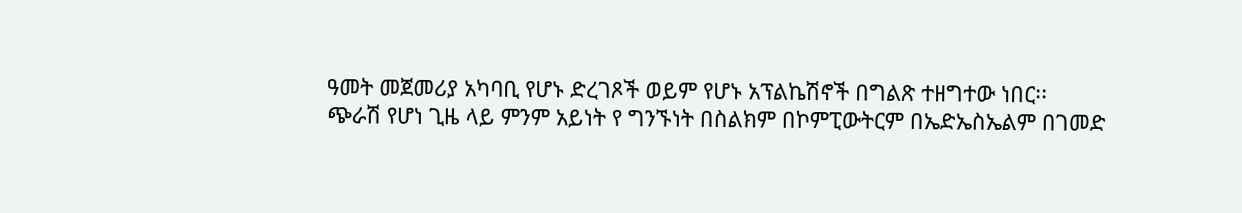ዓመት መጀመሪያ አካባቢ የሆኑ ድረገጾች ወይም የሆኑ አፕልኬሽኖች በግልጽ ተዘግተው ነበር፡፡
ጭራሽ የሆነ ጊዜ ላይ ምንም አይነት የ ግንኙነት በስልክም በኮምፒውትርም በኤድኤስኤልም በገመድ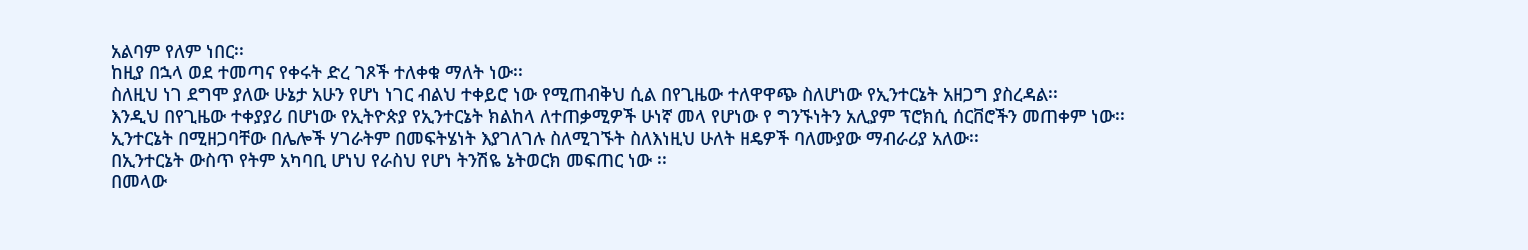አልባም የለም ነበር፡፡
ከዚያ በኋላ ወደ ተመጣና የቀሩት ድረ ገጾች ተለቀቁ ማለት ነው፡፡
ስለዚህ ነገ ደግሞ ያለው ሁኔታ አሁን የሆነ ነገር ብልህ ተቀይሮ ነው የሚጠብቅህ ሲል በየጊዜው ተለዋዋጭ ስለሆነው የኢንተርኔት አዘጋግ ያስረዳል፡፡
እንዲህ በየጊዜው ተቀያያሪ በሆነው የኢትዮጵያ የኢንተርኔት ክልከላ ለተጠቃሚዎች ሁነኛ መላ የሆነው የ ግንኙነትን አሊያም ፕሮክሲ ሰርቨሮችን መጠቀም ነው፡፡
ኢንተርኔት በሚዘጋባቸው በሌሎች ሃገራትም በመፍትሄነት እያገለገሉ ስለሚገኙት ስለእነዚህ ሁለት ዘዴዎች ባለሙያው ማብራሪያ አለው፡፡
በኢንተርኔት ውስጥ የትም አካባቢ ሆነህ የራስህ የሆነ ትንሽዬ ኔትወርክ መፍጠር ነው ፡፡
በመላው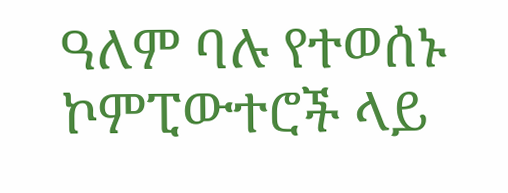ዓለም ባሉ የተወሰኑ ኮምፒውተሮች ላይ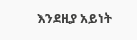እንደዚያ አይነት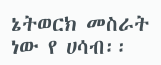ኔትወርክ መስራት ነው የ ሀሳብ፡፡